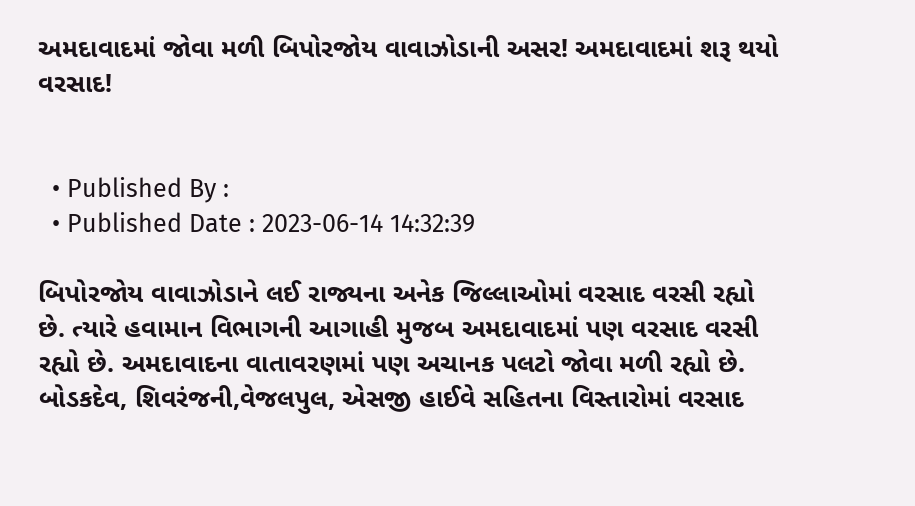અમદાવાદમાં જોવા મળી બિપોરજોય વાવાઝોડાની અસર! અમદાવાદમાં શરૂ થયો વરસાદ!


  • Published By :
  • Published Date : 2023-06-14 14:32:39

બિપોરજોય વાવાઝોડાને લઈ રાજ્યના અનેક જિલ્લાઓમાં વરસાદ વરસી રહ્યો છે. ત્યારે હવામાન વિભાગની આગાહી મુજબ અમદાવાદમાં પણ વરસાદ વરસી રહ્યો છે. અમદાવાદના વાતાવરણમાં પણ અચાનક પલટો જોવા મળી રહ્યો છે. બોડકદેવ, શિવરંજની,વેજલપુલ, એસજી હાઈવે સહિતના વિસ્તારોમાં વરસાદ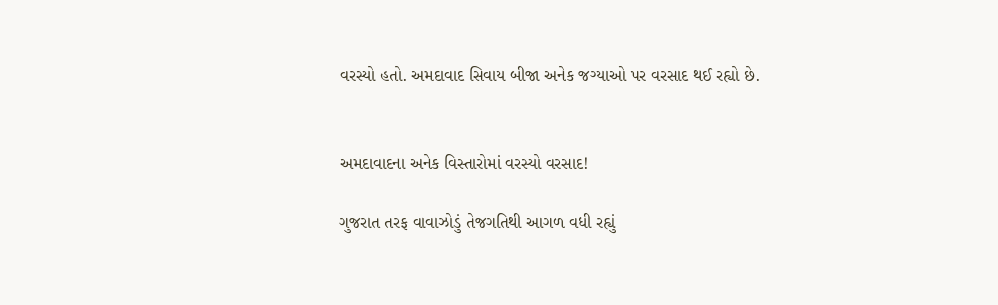વરસ્યો હતો. અમદાવાદ સિવાય બીજા અનેક જગ્યાઓ પર વરસાદ થઈ રહ્યો છે.


અમદાવાદના અનેક વિસ્તારોમાં વરસ્યો વરસાદ!

ગુજરાત તરફ વાવાઝોડું તેજગતિથી આગળ વધી રહ્યું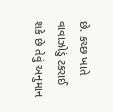છે. કચ્છ ખાતે વાવાઝોડું ટકરાઈ શકે છે તેવું અનુમાન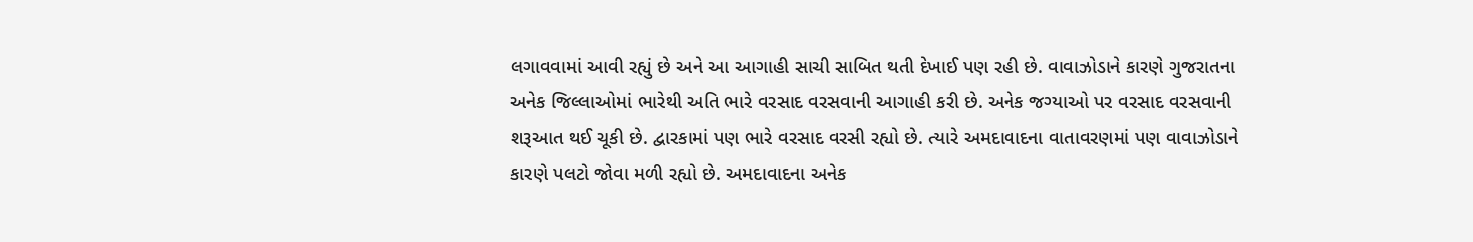લગાવવામાં આવી રહ્યું છે અને આ આગાહી સાચી સાબિત થતી દેખાઈ પણ રહી છે. વાવાઝોડાને કારણે ગુજરાતના અનેક જિલ્લાઓમાં ભારેથી અતિ ભારે વરસાદ વરસવાની આગાહી કરી છે. અનેક જગ્યાઓ પર વરસાદ વરસવાની શરૂઆત થઈ ચૂકી છે. દ્વારકામાં પણ ભારે વરસાદ વરસી રહ્યો છે. ત્યારે અમદાવાદના વાતાવરણમાં પણ વાવાઝોડાને કારણે પલટો જોવા મળી રહ્યો છે. અમદાવાદના અનેક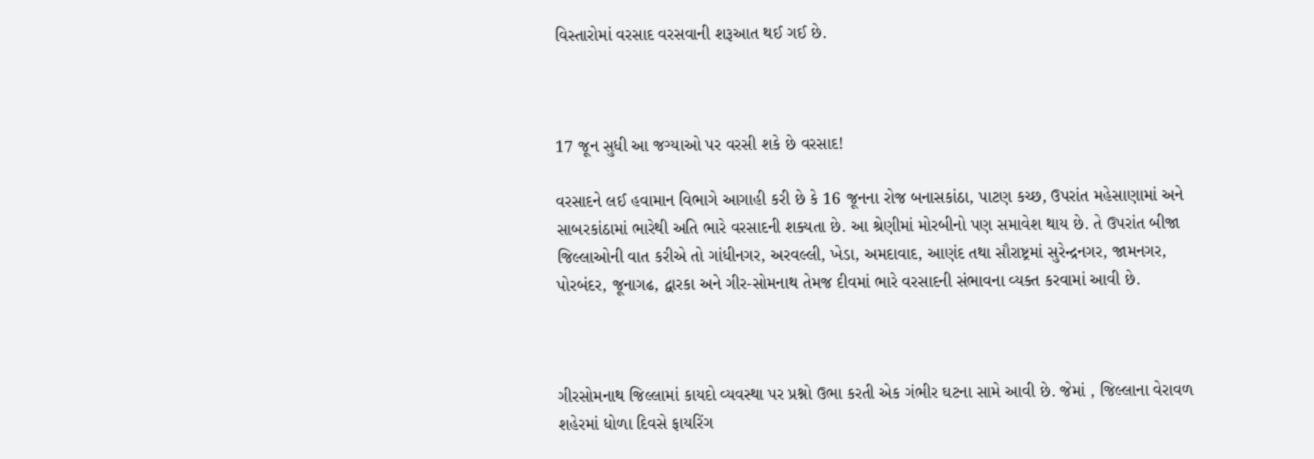વિસ્તારોમાં વરસાદ વરસવાની શરૂઆત થઈ ગઈ છે.



17 જૂન સુધી આ જગ્યાઓ પર વરસી શકે છે વરસાદ!

વરસાદને લઈ હવામાન વિભાગે આગાહી કરી છે કે 16 જૂનના રોજ બનાસકાંઠા, પાટણ કચ્છ, ઉપરાંત મહેસાણામાં અને સાબરકાંઠામાં ભારેથી અતિ ભારે વરસાદની શક્યતા છે. આ શ્રેણીમાં મોરબીનો પણ સમાવેશ થાય છે. તે ઉપરાંત બીજા જિલ્લાઓની વાત કરીએ તો ગાંધીનગર, અરવલ્લી, ખેડા, અમદાવાદ, આણંદ તથા સૌરાષ્ટ્રમાં સુરેન્દ્રનગર, જામનગર, પોરબંદર, જૂનાગઢ, દ્વારકા અને ગીર-સોમનાથ તેમજ દીવમાં ભારે વરસાદની સંભાવના વ્યક્ત કરવામાં આવી છે.



ગીરસોમનાથ જિલ્લામાં કાયદો વ્યવસ્થા પર પ્રશ્નો ઉભા કરતી એક ગંભીર ઘટના સામે આવી છે. જેમાં , જિલ્લાના વેરાવળ શહેરમાં ધોળા દિવસે ફાયરિંગ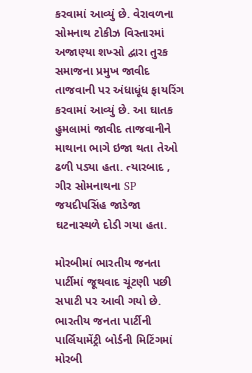કરવામાં આવ્યું છે. વેરાવળના સોમનાથ ટોકીઝ વિસ્તારમાં અજાણ્યા શખ્સો દ્વારા તુરક સમાજના પ્રમુખ જાવીદ તાજવાની પર અંધાધૂંધ ફાયરિંગ કરવામાં આવ્યું છે. આ ઘાતક હુમલામાં જાવીદ તાજવાનીને માથાના ભાગે ઇજા થતા તેઓ ઢળી પડ્યા હતા. ત્યારબાદ , ગીર સોમનાથના SP જયદીપસિંહ જાડેજા ઘટનાસ્થળે દોડી ગયા હતા.

મોરબીમાં ભારતીય જનતા પાર્ટીમાં જૂથવાદ ચૂંટણી પછી સપાટી પર આવી ગયો છે. ભારતીય જનતા પાર્ટીની પાર્લિયામેંટ્રી બોર્ડની મિટિંગમાં મોરબી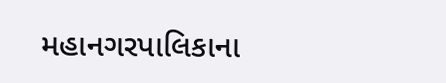મહાનગરપાલિકાના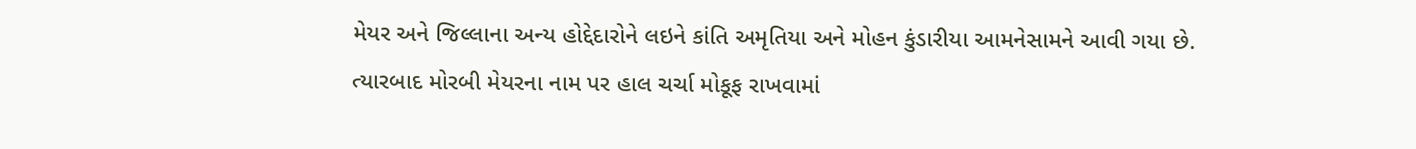મેયર અને જિલ્લાના અન્ય હોદ્દેદારોને લઇને કાંતિ અમૃતિયા અને મોહન કુંડારીયા આમનેસામને આવી ગયા છે. ત્યારબાદ મોરબી મેયરના નામ પર હાલ ચર્ચા મોકૂફ રાખવામાં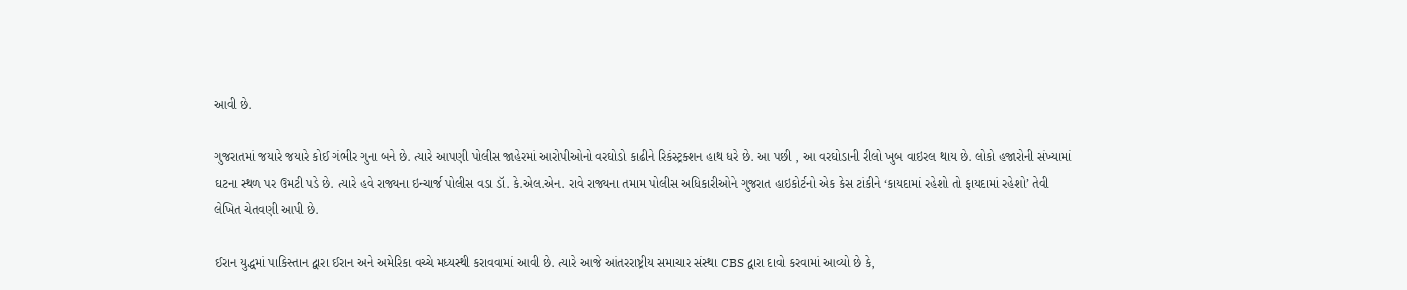આવી છે.

ગુજરાતમાં જયારે જયારે કોઈ ગંભીર ગુના બને છે. ત્યારે આપણી પોલીસ જાહેરમાં આરોપીઓનો વરઘોડો કાઢીને રિકંસ્ટ્રક્શન હાથ ધરે છે. આ પછી , આ વરઘોડાની રીલો ખુબ વાઇરલ થાય છે. લોકો હજારોની સંખ્યામાં ઘટના સ્થળ પર ઉમટી પડે છે. ત્યારે હવે રાજ્યના ઇન્ચાર્જ પોલીસ વડા ડૉ. કે.એલ.એન. રાવે રાજ્યના તમામ પોલીસ અધિકારીઓને ગુજરાત હાઇકોર્ટનો એક કેસ ટાંકીને ‘કાયદામાં રહેશો તો ફાયદામાં રહેશો’ તેવી લેખિત ચેતવણી આપી છે.

ઈરાન યુદ્ધમાં પાકિસ્તાન દ્વારા ઈરાન અને અમેરિકા વચ્ચે મધ્યસ્થી કરાવવામાં આવી છે. ત્યારે આજે આંતરરાષ્ટ્રીય સમાચાર સંસ્થા CBS દ્વારા દાવો કરવામાં આવ્યો છે કે,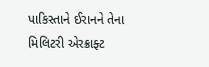પાકિસ્તાને ઈરાનને તેના મિલિટરી એરક્રાફ્ટ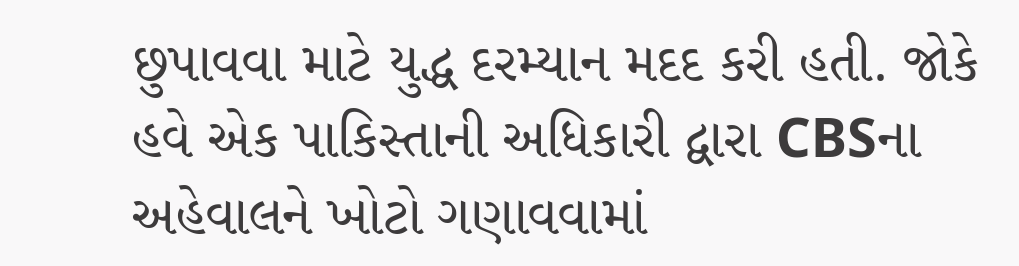છુપાવવા માટે યુદ્ધ દરમ્યાન મદદ કરી હતી. જોકે હવે એક પાકિસ્તાની અધિકારી દ્વારા CBSના અહેવાલને ખોટો ગણાવવામાં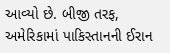આવ્યો છે. બીજી તરફ, અમેરિકામાં પાકિસ્તાનની ઈરાન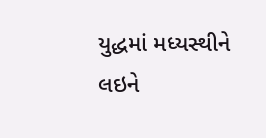યુદ્ધમાં મધ્યસ્થીને લઇને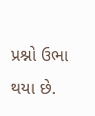પ્રશ્નો ઉભા થયા છે.